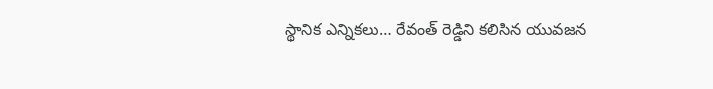స్థానిక ఎన్నికలు… రేవంత్ రెడ్డిని కలిసిన యువజన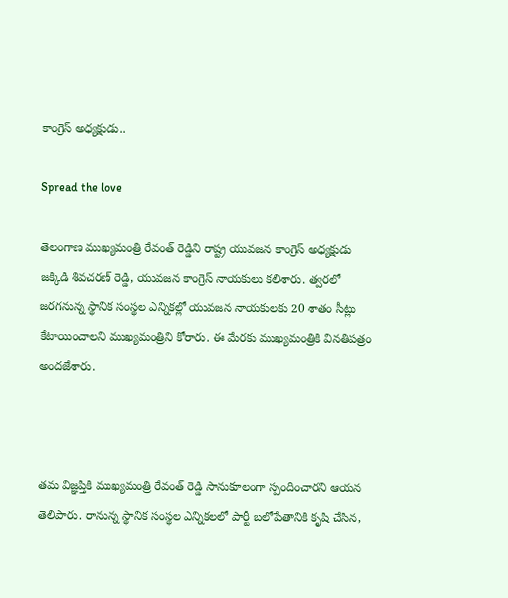కాంగ్రెస్ అధ్యక్షుడు..

Spread the love

తెలంగాణ ముఖ్యమంత్రి రేవంత్ రెడ్డిని రాష్ట్ర యువజన కాంగ్రెస్ అధ్యక్షుడు జక్కిడి శివచరణ్ రెడ్డి, యువజన కాంగ్రెస్ నాయకులు కలిశారు. త్వరలో జరగనున్న స్థానిక సంస్థల ఎన్నికల్లో యువజన నాయకులకు 20 శాతం సీట్లు కేటాయించాలని ముఖ్యమంత్రిని కోరారు. ఈ మేరకు ముఖ్యమంత్రికి వినతిపత్రం అందజేశారు.



తమ విజ్ఞప్తికి ముఖ్యమంత్రి రేవంత్ రెడ్డి సానుకూలంగా స్పందించారని ఆయన తెలిపారు. రానున్న స్థానిక సంస్థల ఎన్నికలలో పార్టీ బలోపేతానికి కృషి చేసిన,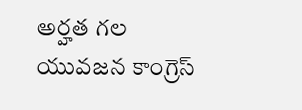అర్హత గల యువజన కాంగ్రెస్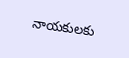నాయకులకు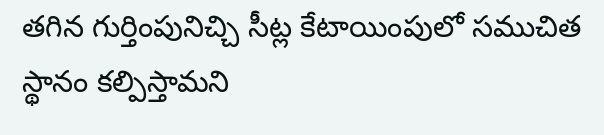తగిన గుర్తింపునిచ్చి సీట్ల కేటాయింపులో సముచిత స్థానం కల్పిస్తామని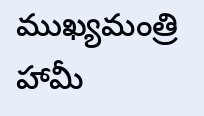ముఖ్యమంత్రి హామీ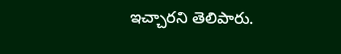ఇచ్చారని తెలిపారు.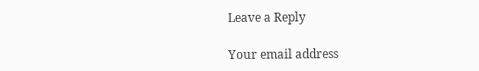Leave a Reply

Your email address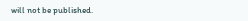will not be published.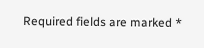Required fields are marked *